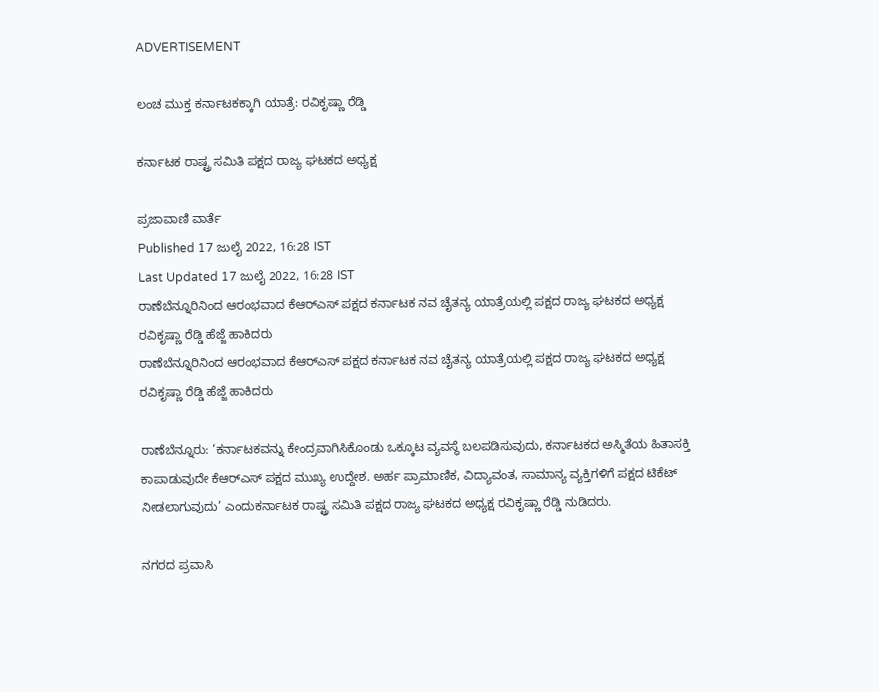ADVERTISEMENT

ಲಂಚ ಮುಕ್ತ ಕರ್ನಾಟಕಕ್ಕಾಗಿ ಯಾತ್ರೆ: ರವಿಕೃಷ್ಣಾ ರೆಡ್ಡಿ

ಕರ್ನಾಟಕ ರಾಷ್ಟ್ರ ಸಮಿತಿ ಪಕ್ಷದ ರಾಜ್ಯ ಘಟಕದ ಅಧ್ಯಕ್ಷ

ಪ್ರಜಾವಾಣಿ ವಾರ್ತೆ
Published 17 ಜುಲೈ 2022, 16:28 IST
Last Updated 17 ಜುಲೈ 2022, 16:28 IST
ರಾಣೆಬೆನ್ನೂರಿನಿಂದ ಆರಂಭವಾದ ಕೆಆರ್‌ಎಸ್‌ ಪಕ್ಷದ ಕರ್ನಾಟಕ ನವ ಚೈತನ್ಯ ಯಾತ್ರೆಯಲ್ಲಿ ಪಕ್ಷದ ರಾಜ್ಯ ಘಟಕದ ಅಧ್ಯಕ್ಷ ರವಿಕೃಷ್ಣಾ ರೆಡ್ಡಿ ಹೆಜ್ಜೆ ಹಾಕಿದರು
ರಾಣೆಬೆನ್ನೂರಿನಿಂದ ಆರಂಭವಾದ ಕೆಆರ್‌ಎಸ್‌ ಪಕ್ಷದ ಕರ್ನಾಟಕ ನವ ಚೈತನ್ಯ ಯಾತ್ರೆಯಲ್ಲಿ ಪಕ್ಷದ ರಾಜ್ಯ ಘಟಕದ ಅಧ್ಯಕ್ಷ ರವಿಕೃಷ್ಣಾ ರೆಡ್ಡಿ ಹೆಜ್ಜೆ ಹಾಕಿದರು

ರಾಣೆಬೆನ್ನೂರು: ‘ಕರ್ನಾಟಕವನ್ನು ಕೇಂದ್ರವಾಗಿಸಿಕೊಂಡು ಒಕ್ಕೂಟ ವ್ಯವಸ್ಥೆ ಬಲಪಡಿಸುವುದು, ಕರ್ನಾಟಕದ ಅಸ್ಮಿತೆಯ ಹಿತಾಸಕ್ತಿ ಕಾಪಾಡುವುದೇ ಕೆಆರ್‌ಎಸ್‌ ಪಕ್ಷದ ಮುಖ್ಯ ಉದ್ದೇಶ. ಅರ್ಹ ಪ್ರಾಮಾಣಿಕ, ವಿದ್ಯಾವಂತ, ಸಾಮಾನ್ಯ ವ್ಯಕ್ತಿಗಳಿಗೆ ಪಕ್ಷದ ಟಿಕೆಟ್‌ ನೀಡಲಾಗುವುದು’ ಎಂದುಕರ್ನಾಟಕ ರಾಷ್ಟ್ರ ಸಮಿತಿ ಪಕ್ಷದ ರಾಜ್ಯ ಘಟಕದ ಅಧ್ಯಕ್ಷ ರವಿಕೃಷ್ಣಾ ರೆಡ್ಡಿ ನುಡಿದರು.

ನಗರದ ಪ್ರವಾಸಿ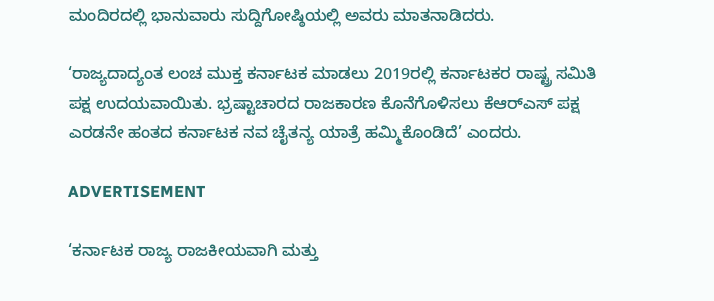ಮಂದಿರದಲ್ಲಿ ಭಾನುವಾರು ಸುದ್ದಿಗೋಷ್ಠಿಯಲ್ಲಿ ಅವರು ಮಾತನಾಡಿದರು.

‘ರಾಜ್ಯದಾದ್ಯಂತ ಲಂಚ ಮುಕ್ತ ಕರ್ನಾಟಕ ಮಾಡಲು 2019ರಲ್ಲಿ ಕರ್ನಾಟಕರ ರಾಷ್ಟ್ರ ಸಮಿತಿ ಪಕ್ಷ ಉದಯವಾಯಿತು. ಭ್ರಷ್ಟಾಚಾರದ ರಾಜಕಾರಣ ಕೊನೆಗೊಳಿಸಲು ಕೆಆರ್‌ಎಸ್‌ ಪಕ್ಷ ಎರಡನೇ ಹಂತದ ಕರ್ನಾಟಕ ನವ ಚೈತನ್ಯ ಯಾತ್ರೆ ಹಮ್ಮಿಕೊಂಡಿದೆ’ ಎಂದರು.

ADVERTISEMENT

‘ಕರ್ನಾಟಕ ರಾಜ್ಯ ರಾಜಕೀಯವಾಗಿ ಮತ್ತು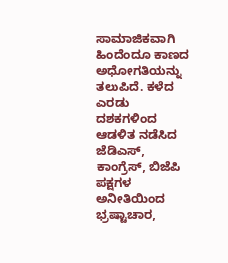ಸಾಮಾಜಿಕವಾಗಿ ಹಿಂದೆಂದೂ ಕಾಣದ ಅಧೋಗತಿಯನ್ನು ತಲುಪಿದೆ. ಕಳೆದ ಎರಡು ದಶಕಗಳಿಂದ ಆಡಳಿತ ನಡೆಸಿದ ಜೆಡಿಎಸ್‌, ಕಾಂಗ್ರೆಸ್‌, ಬಿಜೆಪಿ ಪಕ್ಷಗಳ ಅನೀತಿಯಿಂದ ಭ್ರಷ್ಟಾಚಾರ,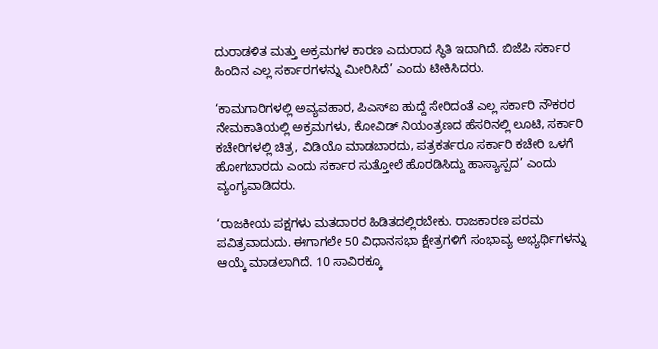ದುರಾಡಳಿತ ಮತ್ತು ಅಕ್ರಮಗಳ ಕಾರಣ ಎದುರಾದ ಸ್ಥಿತಿ ಇದಾಗಿದೆ. ಬಿಜೆಪಿ ಸರ್ಕಾರ ಹಿಂದಿನ ಎಲ್ಲ ಸರ್ಕಾರಗಳನ್ನು ಮೀರಿಸಿದೆ’ ಎಂದು ಟೀಕಿಸಿದರು.

‘ಕಾಮಗಾರಿಗಳಲ್ಲಿ ಅವ್ಯವಹಾರ, ಪಿಎಸ್‌ಐ ಹುದ್ದೆ ಸೇರಿದಂತೆ ಎಲ್ಲ ಸರ್ಕಾರಿ ನೌಕರರ ನೇಮಕಾತಿಯಲ್ಲಿ ಅಕ್ರಮಗಳು, ಕೋವಿಡ್‌ ನಿಯಂತ್ರಣದ ಹೆಸರಿನಲ್ಲಿ ಲೂಟಿ, ಸರ್ಕಾರಿ ಕಚೇರಿಗಳಲ್ಲಿ ಚಿತ್ರ, ವಿ‌ಡಿಯೊ ಮಾಡಬಾರದು, ಪತ್ರಕರ್ತರೂ ಸರ್ಕಾರಿ ಕಚೇರಿ ಒಳಗೆ ಹೋಗಬಾರದು ಎಂದು ಸರ್ಕಾರ ಸುತ್ತೋಲೆ ಹೊರಡಿಸಿದ್ದು ಹಾಸ್ಯಾಸ್ಪದ’ ಎಂದು ವ್ಯಂಗ್ಯವಾಡಿದರು.

‘ರಾಜಕೀಯ ಪಕ್ಷಗಳು ಮತದಾರರ ಹಿಡಿತದಲ್ಲಿರಬೇಕು. ರಾಜಕಾರಣ ಪರಮ ಪವಿತ್ರವಾದುದು. ಈಗಾಗಲೇ 50 ವಿಧಾನಸಭಾ ಕ್ಷೇತ್ರಗಳಿಗೆ ಸಂಭಾವ್ಯ ಅಭ್ಯರ್ಥಿಗಳನ್ನು ಆಯ್ಕೆ ಮಾಡಲಾಗಿದೆ. 10 ಸಾವಿರಕ್ಕೂ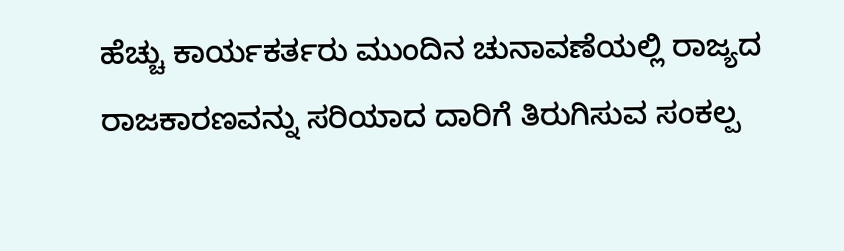ಹೆಚ್ಚು ಕಾರ್ಯಕರ್ತರು ಮುಂದಿನ ಚುನಾವಣೆಯಲ್ಲಿ ರಾಜ್ಯದ ರಾಜಕಾರಣವನ್ನು ಸರಿಯಾದ ದಾರಿಗೆ ತಿರುಗಿಸುವ ಸಂಕಲ್ಪ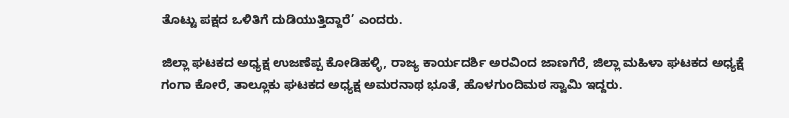ತೊಟ್ಟು ಪಕ್ಷದ ಒಳಿತಿಗೆ ದುಡಿಯುತ್ತಿದ್ದಾರೆ’ ಎಂದರು.

ಜಿಲ್ಲಾ ಘಟಕದ ಅಧ್ಯಕ್ಷ ಉಜಣೆಪ್ಪ ಕೋಡಿಹಳ್ಳಿ, ರಾಜ್ಯ ಕಾರ್ಯದರ್ಶಿ ಅರವಿಂದ ಜಾಣಗೆರೆ, ಜಿಲ್ಲಾ ಮಹಿಳಾ ಘಟಕದ ಅಧ್ಯಕ್ಷೆ ಗಂಗಾ ಕೋರೆ, ತಾಲ್ಲೂಕು ಘಟಕದ ಅಧ್ಯಕ್ಷ ಅಮರನಾಥ ಭೂತೆ, ಹೊಳಗುಂದಿಮಠ ಸ್ವಾಮಿ ಇದ್ದರು.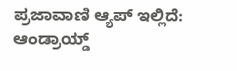ಪ್ರಜಾವಾಣಿ ಆ್ಯಪ್ ಇಲ್ಲಿದೆ: ಆಂಡ್ರಾಯ್ಡ್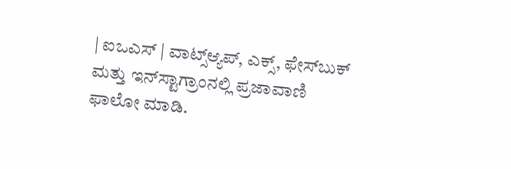| ಐಒಎಸ್ | ವಾಟ್ಸ್ಆ್ಯಪ್, ಎಕ್ಸ್, ಫೇಸ್‌ಬುಕ್ ಮತ್ತು ಇನ್‌ಸ್ಟಾಗ್ರಾಂನಲ್ಲಿ ಪ್ರಜಾವಾಣಿ ಫಾಲೋ ಮಾಡಿ.